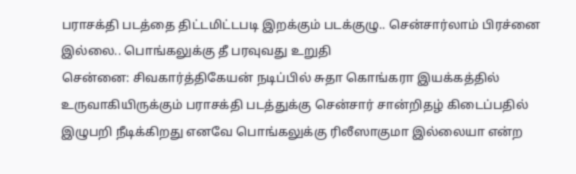பராசக்தி படத்தை திட்டமிட்டபடி இறக்கும் படக்குழு.. சென்சார்லாம் பிரச்னை இல்லை.. பொங்கலுக்கு தீ பரவுவது உறுதி
சென்னை: சிவகார்த்திகேயன் நடிப்பில் சுதா கொங்கரா இயக்கத்தில் உருவாகியிருக்கும் பராசக்தி படத்துக்கு சென்சார் சான்றிதழ் கிடைப்பதில் இழுபறி நீடிக்கிறது எனவே பொங்கலுக்கு ரிலீஸாகுமா இல்லையா என்ற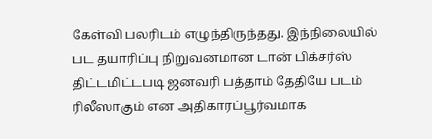கேள்வி பலரிடம் எழுந்திருந்தது. இந்நிலையில் பட தயாரிப்பு நிறுவனமான டான் பிக்சர்ஸ் திட்டமிட்டபடி ஜனவரி பத்தாம் தேதியே படம் ரிலீஸாகும் என அதிகாரப்பூர்வமாக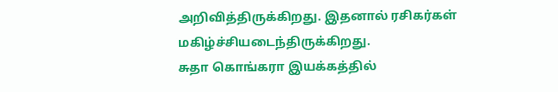அறிவித்திருக்கிறது. இதனால் ரசிகர்கள் மகிழ்ச்சியடைந்திருக்கிறது.
சுதா கொங்கரா இயக்கத்தில்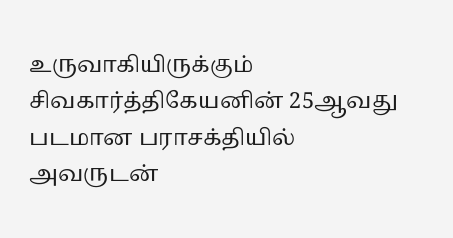உருவாகியிருக்கும் சிவகார்த்திகேயனின் 25ஆவது படமான பராசக்தியில் அவருடன்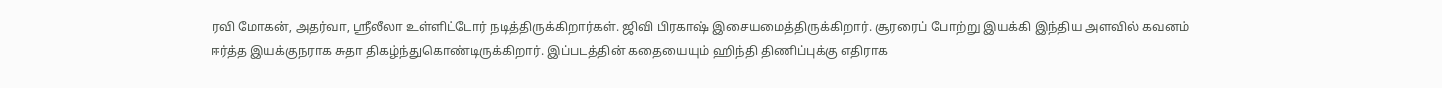ரவி மோகன், அதர்வா, ஸ்ரீலீலா உள்ளிட்டோர் நடித்திருக்கிறார்கள். ஜிவி பிரகாஷ் இசையமைத்திருக்கிறார். சூரரைப் போற்று இயக்கி இந்திய அளவில் கவனம் ஈர்த்த இயக்குநராக சுதா திகழ்ந்துகொண்டிருக்கிறார். இப்படத்தின் கதையையும் ஹிந்தி திணிப்புக்கு எதிராக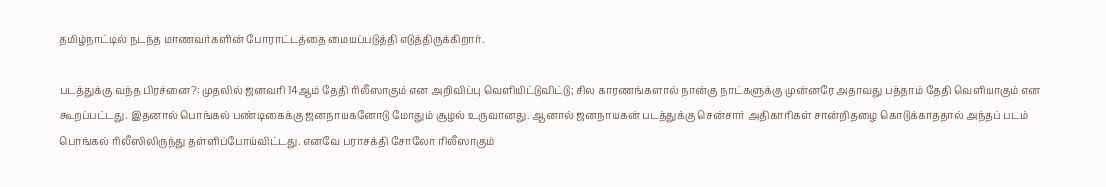தமிழ்நாட்டில் நடந்த மாணவர்களின் போராட்டத்தை மையப்படுத்தி எடுத்திருக்கிறார்.

படத்துக்கு வந்த பிரச்னை?: முதலில் ஜனவரி 14ஆம் தேதி ரிலீஸாகும் என அறிவிப்பு வெளியிட்டுவிட்டு; சில காரணங்களால் நான்கு நாட்களுக்கு முன்னரே அதாவது பத்தாம் தேதி வெளியாகும் என கூறப்பட்டது. இதனால் பொங்கல் பண்டிகைக்கு ஜனநாயகனோடு மோதும் சூழல் உருவானது. ஆனால் ஜனநாயகன் படத்துக்கு சென்சார் அதிகாரிகள் சான்றிதழை கொடுக்காததால் அந்தப் படம் பொங்கல் ரிலீஸிலிருந்து தள்ளிப்போய்விட்டது. எனவே பராசக்தி சோலோ ரிலீஸாகும்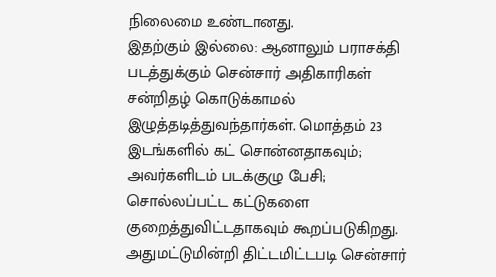நிலைமை உண்டானது.
இதற்கும் இல்லை: ஆனாலும் பராசக்தி படத்துக்கும் சென்சார் அதிகாரிகள் சன்றிதழ் கொடுக்காமல் இழுத்தடித்துவந்தார்கள். மொத்தம் 23 இடங்களில் கட் சொன்னதாகவும்; அவர்களிடம் படக்குழு பேசி; சொல்லப்பட்ட கட்டுகளை குறைத்துவிட்டதாகவும் கூறப்படுகிறது. அதுமட்டுமின்றி திட்டமிட்டபடி சென்சார்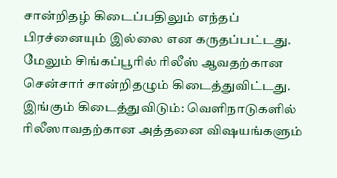சான்றிதழ் கிடைப்பதிலும் எந்தப் பிரச்னையும் இல்லை என கருதப்பட்டது. மேலும் சிங்கப்பூரில் ரிலீஸ் ஆவதற்கான சென்சார் சான்றிதழும் கிடைத்துவிட்டது.
இங்கும் கிடைத்துவிடும்: வெளிநாடுகளில் ரிலீஸாவதற்கான அத்தனை விஷயங்களும்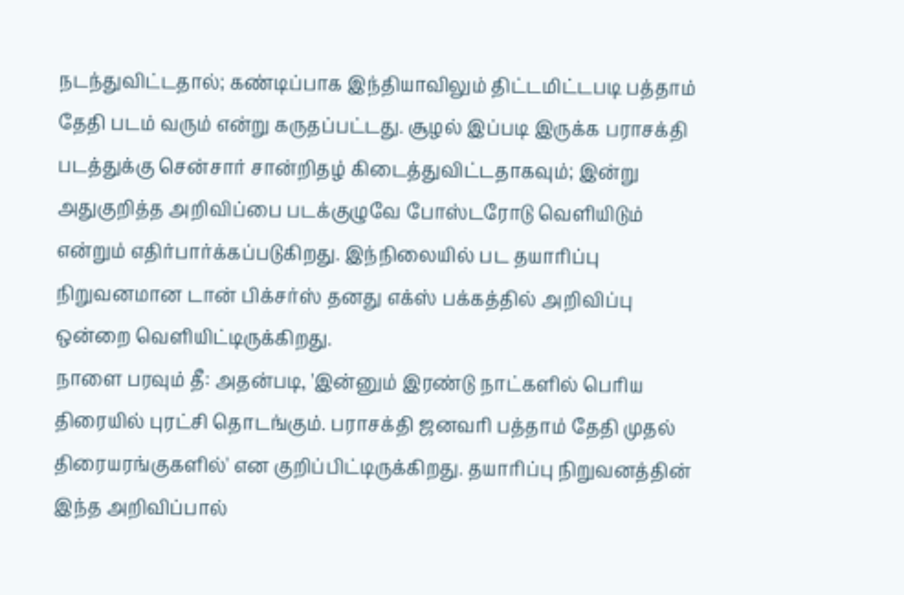நடந்துவிட்டதால்; கண்டிப்பாக இந்தியாவிலும் திட்டமிட்டபடி பத்தாம் தேதி படம் வரும் என்று கருதப்பட்டது. சூழல் இப்படி இருக்க பராசக்தி படத்துக்கு சென்சார் சான்றிதழ் கிடைத்துவிட்டதாகவும்; இன்று அதுகுறித்த அறிவிப்பை படக்குழுவே போஸ்டரோடு வெளியிடும் என்றும் எதிர்பார்க்கப்படுகிறது. இந்நிலையில் பட தயாரிப்பு நிறுவனமான டான் பிக்சர்ஸ் தனது எக்ஸ் பக்கத்தில் அறிவிப்பு ஒன்றை வெளியிட்டிருக்கிறது.
நாளை பரவும் தீ: அதன்படி, 'இன்னும் இரண்டு நாட்களில் பெரிய திரையில் புரட்சி தொடங்கும். பராசக்தி ஜனவரி பத்தாம் தேதி முதல் திரையரங்குகளில்' என குறிப்பிட்டிருக்கிறது. தயாரிப்பு நிறுவனத்தின் இந்த அறிவிப்பால்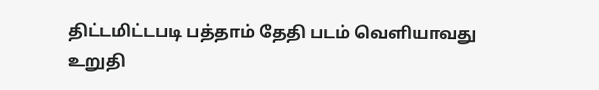திட்டமிட்டபடி பத்தாம் தேதி படம் வெளியாவது உறுதி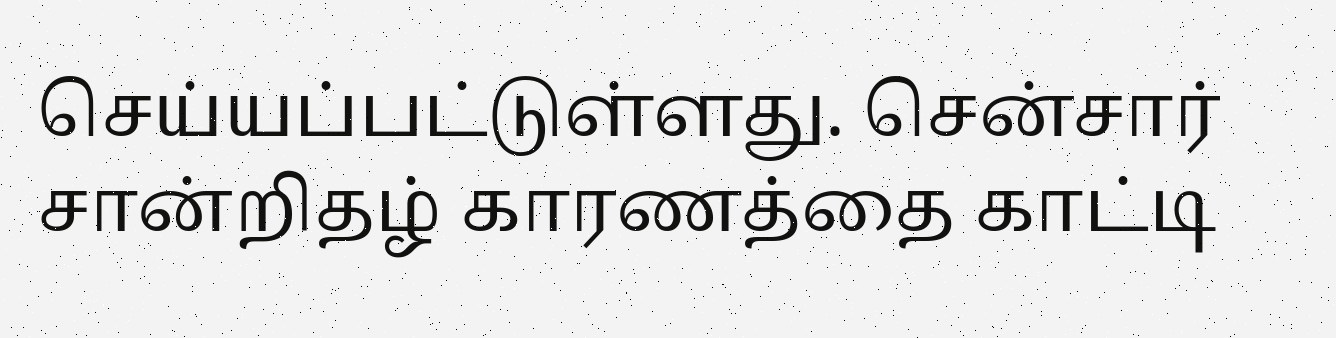செய்யப்பட்டுள்ளது. சென்சார் சான்றிதழ் காரணத்தை காட்டி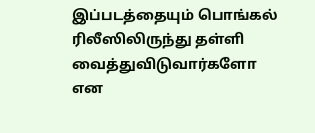இப்படத்தையும் பொங்கல் ரிலீஸிலிருந்து தள்ளி வைத்துவிடுவார்களோ என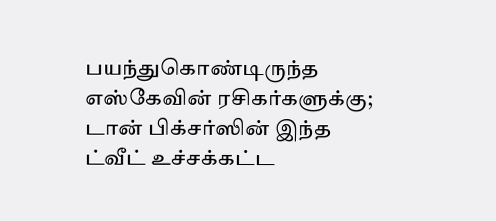பயந்துகொண்டிருந்த எஸ்கேவின் ரசிகர்களுக்கு; டான் பிக்சர்ஸின் இந்த ட்வீட் உச்சக்கட்ட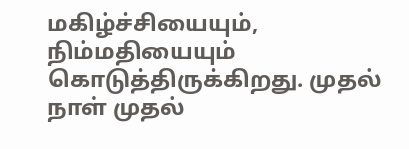மகிழ்ச்சியையும், நிம்மதியையும் கொடுத்திருக்கிறது. முதல் நாள் முதல்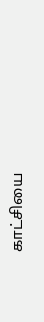காட்சியை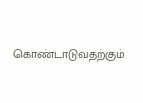கொண்டாடுவதற்கும்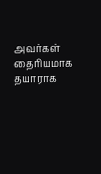அவர்கள் தைரியமாக தயாராக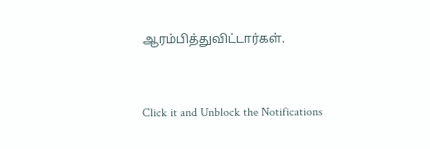ஆரம்பித்துவிட்டார்கள்.


Click it and Unblock the Notifications